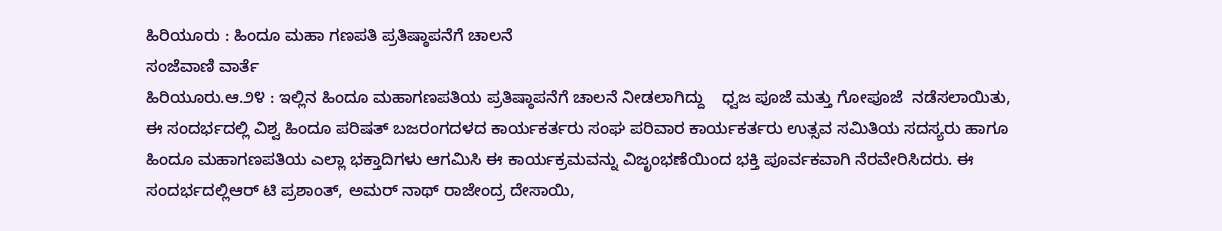ಹಿರಿಯೂರು : ಹಿಂದೂ ಮಹಾ ಗಣಪತಿ ಪ್ರತಿಷ್ಠಾಪನೆಗೆ ಚಾಲನೆ
ಸಂಜೆವಾಣಿ ವಾರ್ತೆ
ಹಿರಿಯೂರು.ಆ‌.೨೪ : ಇಲ್ಲಿನ ಹಿಂದೂ ಮಹಾಗಣಪತಿಯ ಪ್ರತಿಷ್ಠಾಪನೆಗೆ ಚಾಲನೆ ನೀಡಲಾಗಿದ್ದು    ಧ್ವಜ ಪೂಜೆ ಮತ್ತು ಗೋಪೂಜೆ  ನಡೆಸಲಾಯಿತು, ಈ ಸಂದರ್ಭದಲ್ಲಿ ವಿಶ್ವ ಹಿಂದೂ ಪರಿಷತ್ ಬಜರಂಗದಳದ ಕಾರ್ಯಕರ್ತರು ಸಂಘ ಪರಿವಾರ ಕಾರ್ಯಕರ್ತರು ಉತ್ಸವ ಸಮಿತಿಯ ಸದಸ್ಯರು ಹಾಗೂ ಹಿಂದೂ ಮಹಾಗಣಪತಿಯ ಎಲ್ಲಾ ಭಕ್ತಾದಿಗಳು ಆಗಮಿಸಿ ಈ ಕಾರ್ಯಕ್ರಮವನ್ನು ವಿಜೃಂಭಣೆಯಿಂದ ಭಕ್ತಿ ಪೂರ್ವಕವಾಗಿ ನೆರವೇರಿಸಿದರು. ಈ ಸಂದರ್ಭದಲ್ಲಿಆರ್ ಟಿ ಪ್ರಶಾಂತ್, ಅಮರ್ ನಾಥ್ ರಾಜೇಂದ್ರ ದೇಸಾಯಿ,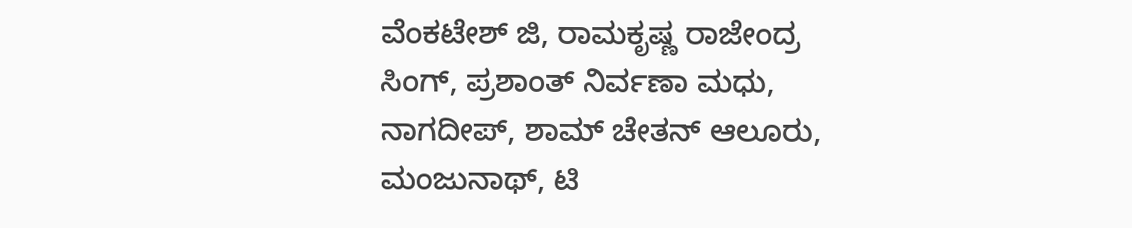ವೆಂಕಟೇಶ್ ಜಿ, ರಾಮಕೃಷ್ಣ ರಾಜೇಂದ್ರ ಸಿಂಗ್, ಪ್ರಶಾಂತ್ ನಿರ್ವಣಾ ಮಧು, ನಾಗದೀಪ್, ಶಾಮ್ ಚೇತನ್ ಆಲೂರು, ಮಂಜುನಾಥ್, ಟಿ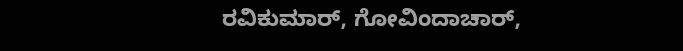ರವಿಕುಮಾರ್, ಗೋವಿಂದಾಚಾರ್,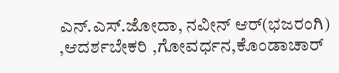ಎನ್.ಎಸ್.ಜೋದಾ, ನವೀನ್ ಆರ್(ಭಜರಂಗಿ) ,ಆದರ್ಶಬೇಕರಿ ,ಗೋವರ್ಧನ,ಕೊಂಡಾಚಾರ್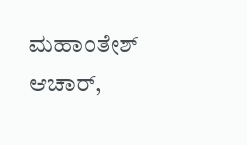ಮಹಾಂತೇಶ್ ಆಚಾರ್,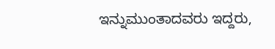ಇನ್ನುಮುಂತಾದವರು ಇದ್ದರು,